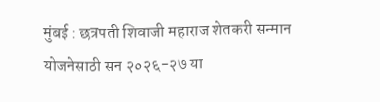मुंबई : छत्रपती शिवाजी महाराज शेतकरी सन्मान योजनेसाठी सन २०२६-२७ या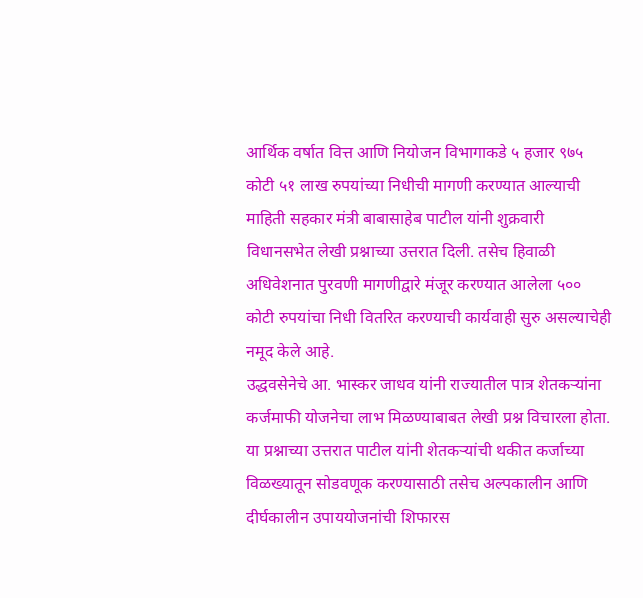आर्थिक वर्षात वित्त आणि नियोजन विभागाकडे ५ हजार ९७५ कोटी ५१ लाख रुपयांच्या निधीची मागणी करण्यात आल्याची माहिती सहकार मंत्री बाबासाहेब पाटील यांनी शुक्रवारी विधानसभेत लेखी प्रश्नाच्या उत्तरात दिली. तसेच हिवाळी अधिवेशनात पुरवणी मागणीद्वारे मंजूर करण्यात आलेला ५०० कोटी रुपयांचा निधी वितरित करण्याची कार्यवाही सुरु असल्याचेही नमूद केले आहे.
उद्धवसेनेचे आ. भास्कर जाधव यांनी राज्यातील पात्र शेतकऱ्यांना कर्जमाफी योजनेचा लाभ मिळण्याबाबत लेखी प्रश्न विचारला होता.
या प्रश्नाच्या उत्तरात पाटील यांनी शेतकऱ्यांची थकीत कर्जाच्या विळख्यातून सोडवणूक करण्यासाठी तसेच अल्पकालीन आणि दीर्घकालीन उपाययोजनांची शिफारस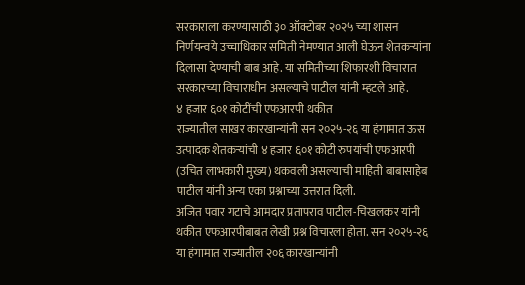सरकाराला करण्यासाठी ३० ऑक्टोबर २०२५ च्या शासन निर्णयन्वये उच्चाधिकार समिती नेमण्यात आली घेऊन शेतकऱ्यांना दिलासा देण्याची बाब आहे. या समितीच्या शिफारशी विचारात सरकारच्या विचाराधीन असल्याचे पाटील यांनी म्हटले आहे.
४ हजार ६०१ कोटींची एफआरपी थकीत
राज्यातील साखर कारखान्यांनी सन २०२५-२६ या हंगामात ऊस उत्पादक शेतकऱ्यांची ४ हजार ६०१ कोटी रुपयांची एफआरपी (उचित लाभकारी मुख्य) थकवली असल्याची माहिती बाबासाहेब पाटील यांनी अन्य एका प्रश्नाच्या उत्तरात दिली.
अजित पवार गटाचे आमदार प्रतापराव पाटील-चिखलकर यांनी थकीत एफआरपीबाबत लेखी प्रश्न विचारला होता. सन २०२५-२६ या हंगामात राज्यातील २०६ कारखान्यांनी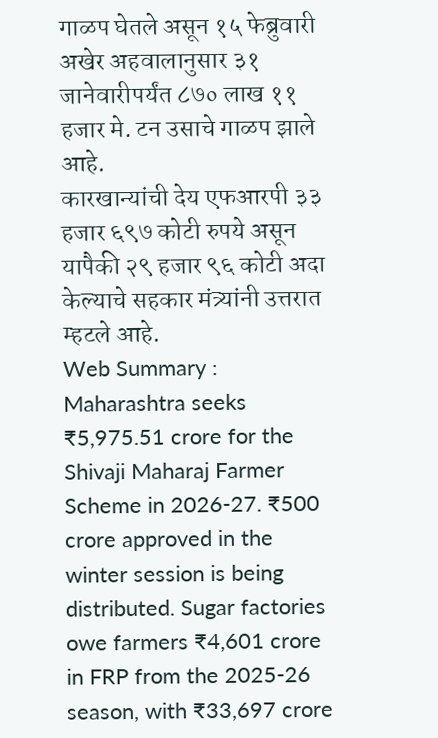गाळप घेतले असून १५ फेब्रुवारी अखेर अहवालानुसार ३१ जानेवारीपर्यंत ८७० लाख ११ हजार मे. टन उसाचे गाळप झाले आहे.
कारखान्यांची देय एफआरपी ३३ हजार ६९७ कोटी रुपये असून यापैकी २९ हजार ९६ कोटी अदा केल्याचे सहकार मंत्र्यांनी उत्तरात म्हटले आहे.
Web Summary : Maharashtra seeks ₹5,975.51 crore for the Shivaji Maharaj Farmer Scheme in 2026-27. ₹500 crore approved in the winter session is being distributed. Sugar factories owe farmers ₹4,601 crore in FRP from the 2025-26 season, with ₹33,697 crore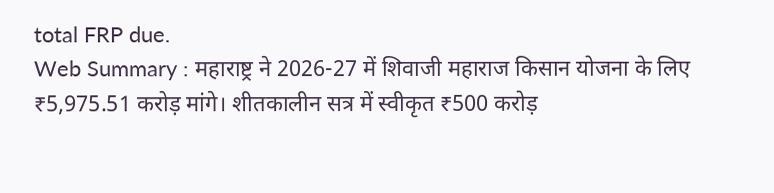total FRP due.
Web Summary : महाराष्ट्र ने 2026-27 में शिवाजी महाराज किसान योजना के लिए ₹5,975.51 करोड़ मांगे। शीतकालीन सत्र में स्वीकृत ₹500 करोड़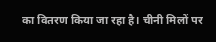का वितरण किया जा रहा है। चीनी मिलों पर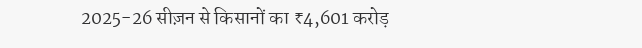2025-26 सीज़न से किसानों का ₹4,601 करोड़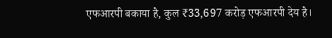एफआरपी बकाया है, कुल ₹33,697 करोड़ एफआरपी देय है।